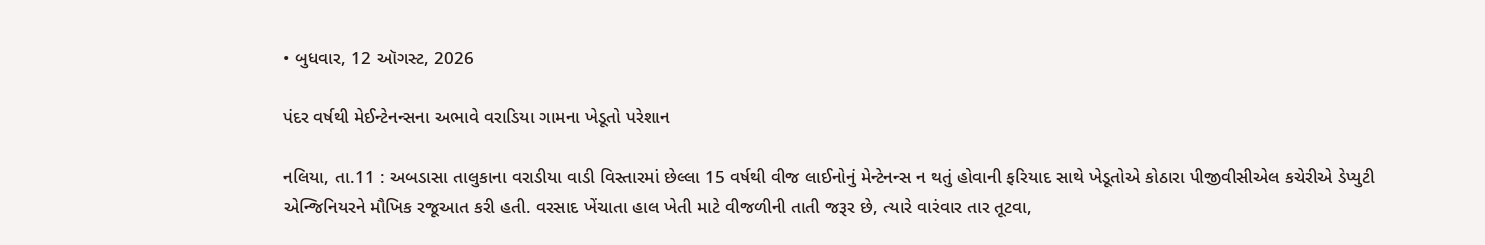• બુધવાર, 12 ઑગસ્ટ, 2026

પંદર વર્ષથી મેઈન્ટેનન્સના અભાવે વરાડિયા ગામના ખેડૂતો પરેશાન

નલિયા, તા.11 : અબડાસા તાલુકાના વરાડીયા વાડી વિસ્તારમાં છેલ્લા 15 વર્ષથી વીજ લાઈનોનું મેન્ટેનન્સ ન થતું હોવાની ફરિયાદ સાથે ખેડૂતોએ કોઠારા પીજીવીસીએલ કચેરીએ ડેપ્યુટી એન્જિનિયરને મૌખિક રજૂઆત કરી હતી. વરસાદ ખેંચાતા હાલ ખેતી માટે વીજળીની તાતી જરૂર છે, ત્યારે વારંવાર તાર તૂટવા,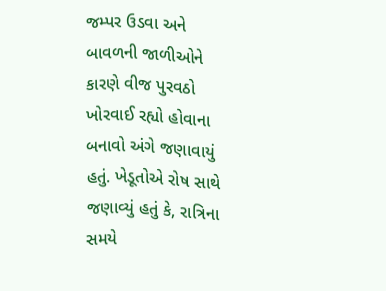જમ્પર ઉડવા અને બાવળની જાળીઓને કારણે વીજ પુરવઠો ખોરવાઈ રહ્યો હોવાના બનાવો અંગે જણાવાયું હતું. ખેડૂતોએ રોષ સાથે જણાવ્યું હતું કે, રાત્રિના સમયે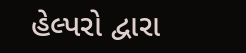હેલ્પરો દ્વારા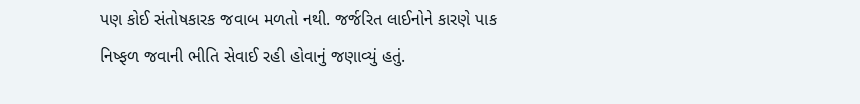પણ કોઈ સંતોષકારક જવાબ મળતો નથી. જર્જરિત લાઈનોને કારણે પાક નિષ્ફળ જવાની ભીતિ સેવાઈ રહી હોવાનું જણાવ્યું હતું.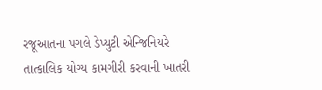રજૂઆતના પગલે ડેપ્યુટી એન્જિનિયરે તાત્કાલિક યોગ્ય કામગીરી કરવાની ખાતરી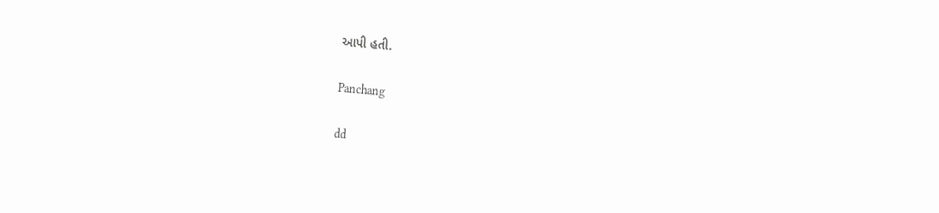આપી હતી.

Panchang

dd